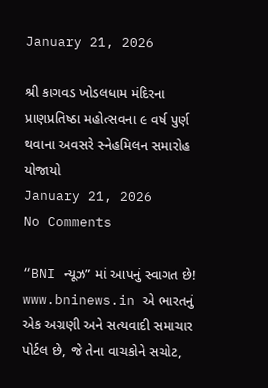January 21, 2026

શ્રી કાગવડ ખોડલધામ મંદિરના પ્રાણપ્રતિષ્ઠા મહોત્સવના ૯ વર્ષ પુર્ણ થવાના અવસરે સ્નેહમિલન સમારોહ યોજાયો
January 21, 2026
No Comments

“BNI ન્યૂઝ” માં આપનું સ્વાગત છે! www.bninews.in એ ભારતનું એક અગ્રણી અને સત્યવાદી સમાચાર પોર્ટલ છે, જે તેના વાચકોને સચોટ,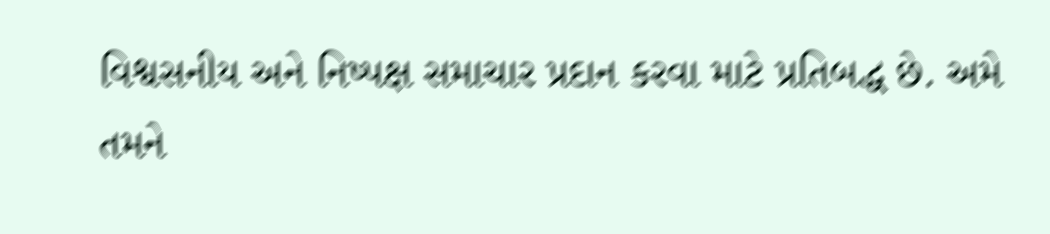વિશ્વસનીય અને નિષ્પક્ષ સમાચાર પ્રદાન કરવા માટે પ્રતિબદ્ધ છે. અમે તમને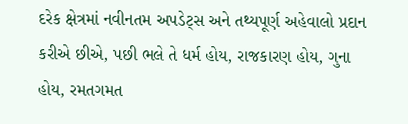દરેક ક્ષેત્રમાં નવીનતમ અપડેટ્સ અને તથ્યપૂર્ણ અહેવાલો પ્રદાન કરીએ છીએ, પછી ભલે તે ધર્મ હોય, રાજકારણ હોય, ગુના હોય, રમતગમત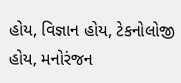હોય, વિજ્ઞાન હોય, ટેકનોલોજી હોય, મનોરંજન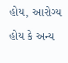હોય, આરોગ્ય હોય કે અન્ય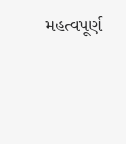મહત્વપૂર્ણ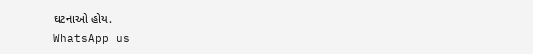ઘટનાઓ હોય.
WhatsApp us